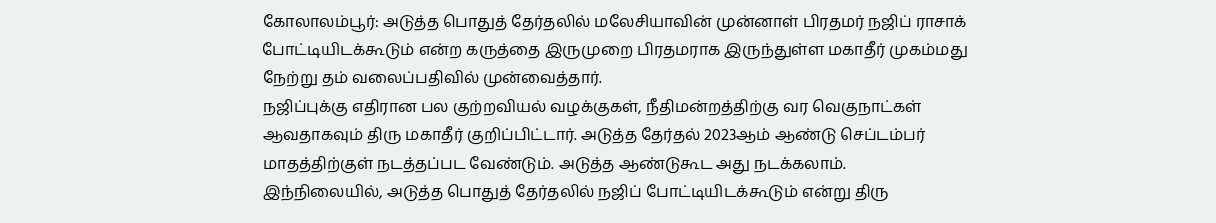கோலாலம்பூர்: அடுத்த பொதுத் தேர்தலில் மலேசியாவின் முன்னாள் பிரதமர் நஜிப் ராசாக் போட்டியிடக்கூடும் என்ற கருத்தை இருமுறை பிரதமராக இருந்துள்ள மகாதீர் முகம்மது நேற்று தம் வலைப்பதிவில் முன்வைத்தார்.
நஜிப்புக்கு எதிரான பல குற்றவியல் வழக்குகள், நீதிமன்றத்திற்கு வர வெகுநாட்கள் ஆவதாகவும் திரு மகாதீர் குறிப்பிட்டார். அடுத்த தேர்தல் 2023ஆம் ஆண்டு செப்டம்பர் மாதத்திற்குள் நடத்தப்பட வேண்டும். அடுத்த ஆண்டுகூட அது நடக்கலாம்.
இந்நிலையில், அடுத்த பொதுத் தேர்தலில் நஜிப் போட்டியிடக்கூடும் என்று திரு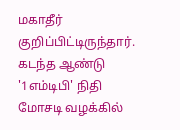மகாதீர் குறிப்பிட்டிருந்தார்.
கடந்த ஆண்டு '1எம்டிபி' நிதி மோசடி வழக்கில்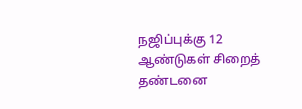நஜிப்புக்கு 12 ஆண்டுகள் சிறைத் தண்டனை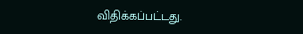விதிக்கப்பட்டது.